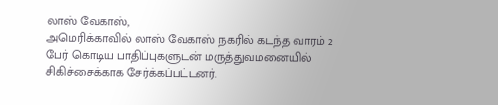லாஸ் வேகாஸ்,
அமெரிக்காவில் லாஸ் வேகாஸ் நகரில் கடந்த வாரம் 2 பேர் கொடிய பாதிப்புகளுடன் மருத்துவமனையில் சிகிச்சைக்காக சேர்க்கப்பட்டனர்.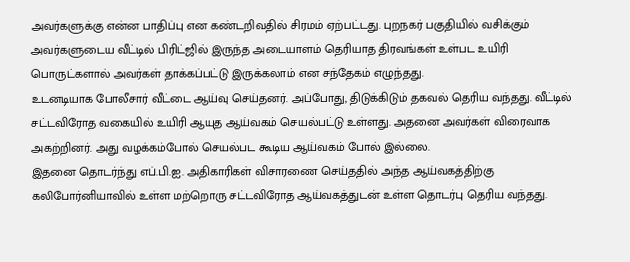அவர்களுக்கு என்ன பாதிப்பு என கண்டறிவதில் சிரமம் ஏற்பட்டது. புறநகர் பகுதியில் வசிக்கும் அவர்களுடைய வீட்டில் பிரிட்ஜில் இருந்த அடையாளம் தெரியாத திரவங்கள் உள்பட உயிரி பொருட்களால் அவர்கள் தாக்கப்பட்டு இருக்கலாம் என சந்தேகம் எழுந்தது.
உடனடியாக போலீசார் வீட்டை ஆய்வு செய்தனர். அப்போது, திடுக்கிடும் தகவல் தெரிய வந்தது. வீட்டில் சட்டவிரோத வகையில் உயிரி ஆயுத ஆய்வகம் செயல்பட்டு உள்ளது. அதனை அவர்கள் விரைவாக அகற்றினர். அது வழக்கம்போல் செயல்பட கூடிய ஆய்வகம் போல் இல்லை.
இதனை தொடர்ந்து எப்.பி.ஐ. அதிகாரிகள் விசாரணை செய்ததில் அந்த ஆய்வகத்திற்கு கலிபோர்னியாவில் உள்ள மற்றொரு சட்டவிரோத ஆய்வகத்துடன் உள்ள தொடர்பு தெரிய வந்தது.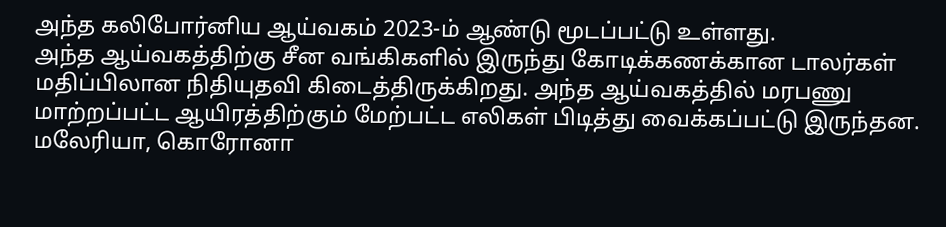அந்த கலிபோர்னிய ஆய்வகம் 2023-ம் ஆண்டு மூடப்பட்டு உள்ளது.
அந்த ஆய்வகத்திற்கு சீன வங்கிகளில் இருந்து கோடிக்கணக்கான டாலர்கள் மதிப்பிலான நிதியுதவி கிடைத்திருக்கிறது. அந்த ஆய்வகத்தில் மரபணு மாற்றப்பட்ட ஆயிரத்திற்கும் மேற்பட்ட எலிகள் பிடித்து வைக்கப்பட்டு இருந்தன. மலேரியா, கொரோனா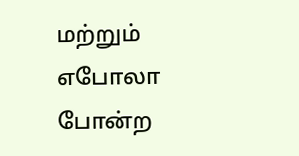மற்றும் எபோலா போன்ற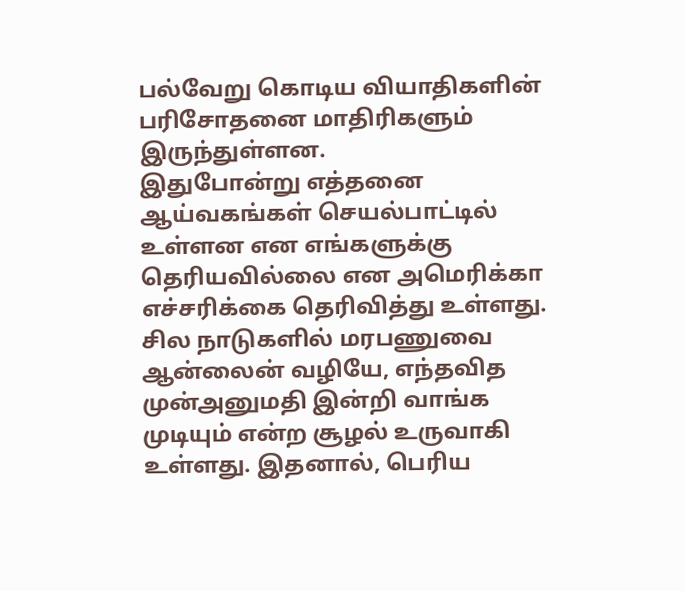பல்வேறு கொடிய வியாதிகளின் பரிசோதனை மாதிரிகளும் இருந்துள்ளன.
இதுபோன்று எத்தனை ஆய்வகங்கள் செயல்பாட்டில் உள்ளன என எங்களுக்கு தெரியவில்லை என அமெரிக்கா எச்சரிக்கை தெரிவித்து உள்ளது. சில நாடுகளில் மரபணுவை ஆன்லைன் வழியே, எந்தவித முன்அனுமதி இன்றி வாங்க முடியும் என்ற சூழல் உருவாகி உள்ளது. இதனால், பெரிய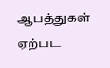ஆபத்துகள் ஏற்பட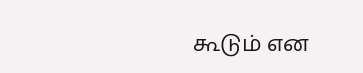கூடும் என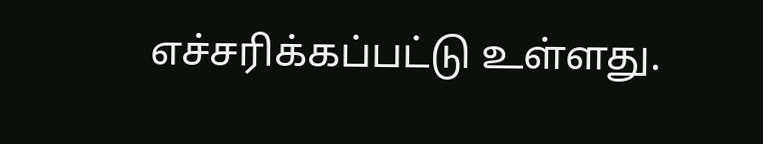எச்சரிக்கப்பட்டு உள்ளது.